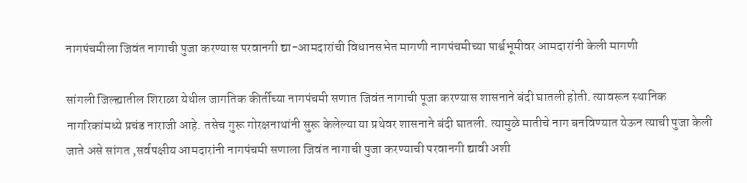नागपंचमीला जिवंत नागाची पुजा करण्यास परवानगी द्या-आमदारांची विधानसभेत मागणी नागपंचमीच्या पार्श्वभूमीवर आमदारांनी केली मागणी

सांगली जिल्ह्यातील शिराळा येथील जागतिक कीर्तीच्या नागपंचमी सणात जिवंत नागाची पूजा करण्यास शासनाने बंदी घातली होती. त्यावरून स्थानिक नागरिकांमध्ये प्रचंड नाराजी आहे. तसेच गुरू गोरक्षनाथांनी सुरू केलेल्या या प्रथेवर शासनाने बंदी घातली. त्यामुळे मातीचे नाग बनविण्यात येऊन त्याची पुजा केली जाते असे सांगत ,सर्वपक्षीय आमदारांनी नागपंचमी सणाला जिवंत नागाची पुजा करण्याची परवानगी द्यावी अशी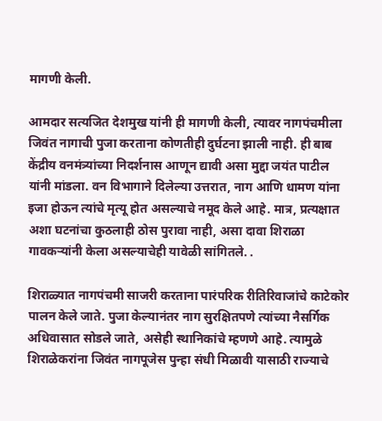मागणी केली.

आमदार सत्यजित देशमुख यांनी ही मागणी केली, त्यावर नागपंचमीला जिवंत नागाची पुजा करताना कोणतीही दुर्घटना झाली नाही. ही बाब केंद्रीय वनमंत्र्यांच्या निदर्शनास आणून द्यावी असा मुद्दा जयंत पाटील यांनी मांडला. वन विभागाने दिलेल्या उत्तरात, नाग आणि धामण यांना इजा होऊन त्यांचे मृत्यू होत असल्याचे नमूद केले आहे. मात्र, प्रत्यक्षात अशा घटनांचा कुठलाही ठोस पुरावा नाही, असा दावा शिराळा गावकऱ्यांनी केला असल्याचेही यावेळी सांगितले. .

शिराळ्यात नागपंचमी साजरी करताना पारंपरिक रीतिरिवाजांचे काटेकोर पालन केले जाते. पुजा केल्यानंतर नाग सुरक्षितपणे त्यांच्या नैसर्गिक अधिवासात सोडले जाते, असेही स्थानिकांचे म्हणणे आहे. त्यामुळे शिराळेकरांना जिवंत नागपूजेस पुन्हा संधी मिळावी यासाठी राज्याचे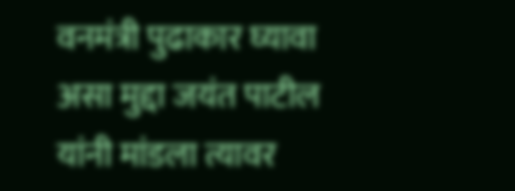वनमंत्री पुढाकार घ्यावा असा मुद्दा जयंत पाटील यांनी मांडला त्यावर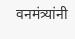वनमंत्र्यांनी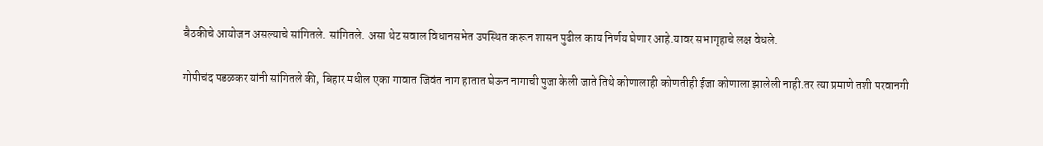बैठकीचे आयोजन असल्याचे सांगितले. सांगितले. असा थेट सवाल विधानसभेत उपस्थित करून शासन पुढील काय निर्णय घेणार आहे.यावर सभागृहाचे लक्ष वेधले.

गोपीचंद पडळकर यांनी सांगितले की, बिहार मधील एका गावात जिवंत नाग हातात घेऊन नागाची पुजा केली जाते तिथे कोणालाही कोणतीही ईजा कोणाला झालेली नाही.तर त्या प्रमाणे तशी परवानगी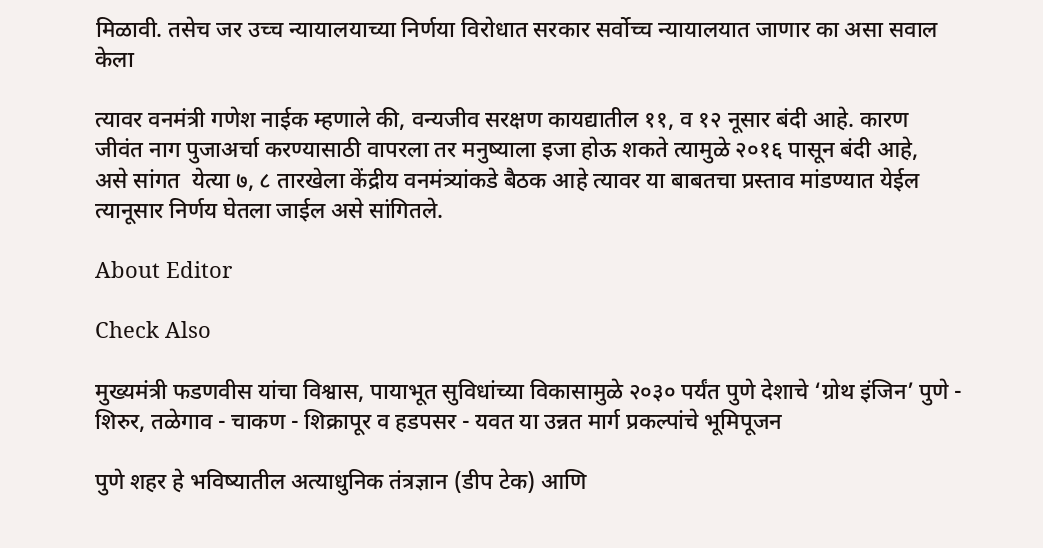मिळावी. तसेच जर उच्च न्यायालयाच्या निर्णया विरोधात सरकार सर्वोच्च न्यायालयात जाणार का असा सवाल केला

त्यावर वनमंत्री गणेश नाईक म्हणाले की, वन्यजीव सरक्षण कायद्यातील ११, व १२ नूसार बंदी आहे. कारण जीवंत नाग पुजाअर्चा करण्यासाठी वापरला तर मनुष्याला इजा होऊ शकते त्यामुळे २०१६ पासून बंदी आहे,   असे सांगत  येत्या ७, ८ तारखेला केंद्रीय वनमंत्र्यांकडे बैठक आहे त्यावर या बाबतचा प्रस्ताव मांडण्यात येईल त्यानूसार निर्णय घेतला जाईल असे सांगितले.

About Editor

Check Also

मुख्यमंत्री फडणवीस यांचा विश्वास, पायाभूत सुविधांच्या विकासामुळे २०३० पर्यंत पुणे देशाचे ‘ग्रोथ इंजिन’ पुणे - शिरुर, तळेगाव - चाकण - शिक्रापूर व हडपसर - यवत या उन्नत मार्ग प्रकल्पांचे भूमिपूजन

पुणे शहर हे भविष्यातील अत्याधुनिक तंत्रज्ञान (डीप टेक) आणि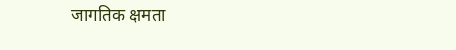जागतिक क्षमता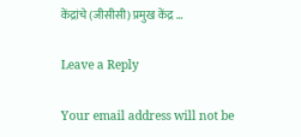केंद्रांचे (जीसीसी) प्रमुख केंद्र …

Leave a Reply

Your email address will not be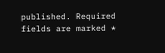published. Required fields are marked *